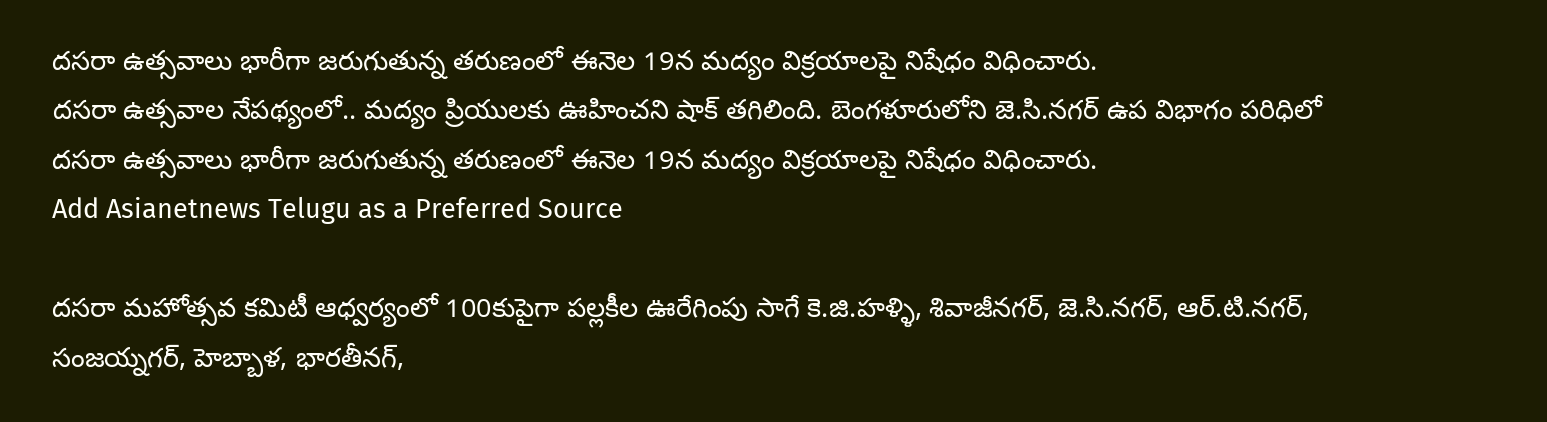దసరా ఉత్సవాలు భారీగా జరుగుతున్న తరుణంలో ఈనెల 19న మద్యం విక్రయాలపై నిషేధం విధించారు.
దసరా ఉత్సవాల నేపథ్యంలో.. మద్యం ప్రియులకు ఊహించని షాక్ తగిలింది. బెంగళూరులోని జె.సి.నగర్ ఉప విభాగం పరిధిలో దసరా ఉత్సవాలు భారీగా జరుగుతున్న తరుణంలో ఈనెల 19న మద్యం విక్రయాలపై నిషేధం విధించారు.
Add Asianetnews Telugu as a Preferred Source

దసరా మహోత్సవ కమిటీ ఆధ్వర్యంలో 100కుపైగా పల్లకీల ఊరేగింపు సాగే కె.జి.హళ్ళి, శివాజీనగర్, జె.సి.నగర్, ఆర్.టి.నగర్, సంజయ్నగర్, హెబ్బాళ, భారతీనగ్,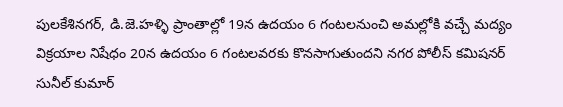పులకేశినగర్, డి.జె.హళ్ళి ప్రాంతాల్లో 19న ఉదయం 6 గంటలనుంచి అమల్లోకి వచ్చే మద్యం విక్రయాల నిషేధం 20న ఉదయం 6 గంటలవరకు కొనసాగుతుందని నగర పోలీస్ కమిషనర్ సునీల్ కుమార్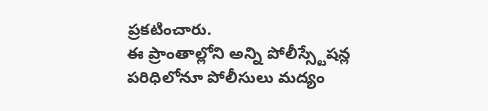ప్రకటించారు.
ఈ ప్రాంతాల్లోని అన్ని పోలీస్స్టేషన్ల పరిధిలోనూ పోలీసులు మద్యం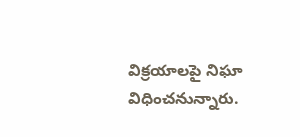విక్రయాలపై నిఘా విధించనున్నారు.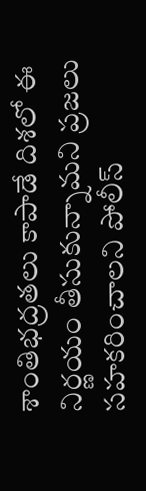శాంతిభద్రతలు కాపాడే దిశలో ఈ నిర్ణయం తీసుకున్నామని ప్రజలు సహకరించాలని పోలీస్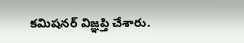కమిషనర్ విజ్ఞప్తి చేశారు.